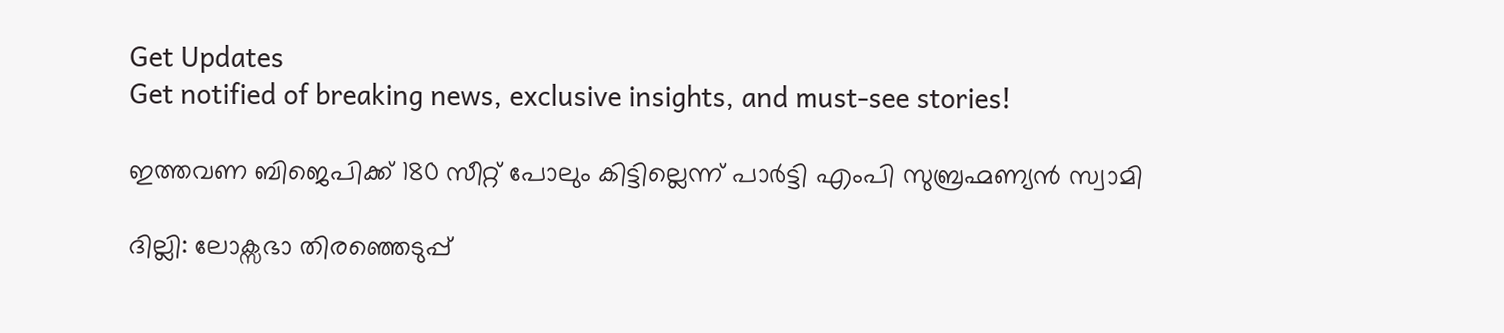Get Updates
Get notified of breaking news, exclusive insights, and must-see stories!

ഇത്തവണ ബിജെപിക്ക് 180 സീറ്റ് പോലും കിട്ടില്ലെന്ന് പാര്‍ട്ടി എംപി സുബ്രഹ്മണ്യന്‍ സ്വാമി

ദില്ലി: ലോക്സഭാ തിരഞ്ഞെടുപ്പ്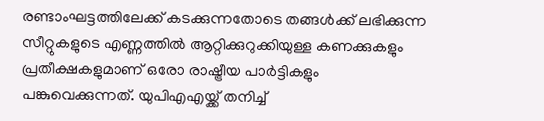രണ്ടാംഘട്ടത്തിലേക്ക് കടക്കുന്നതോടെ തങ്ങള്‍ക്ക് ലഭിക്കുന്ന സീറ്റുകളുടെ എണ്ണത്തില്‍ ആറ്റിക്കുറുക്കിയുള്ള കണക്കുകളും പ്രതീക്ഷകളുമാണ് ഒരോ രാഷ്ട്രീയ പാര്‍ട്ടികളും പങ്കുവെക്കുന്നത്. യുപിഎഎയ്ക്ക് തനിച്ച്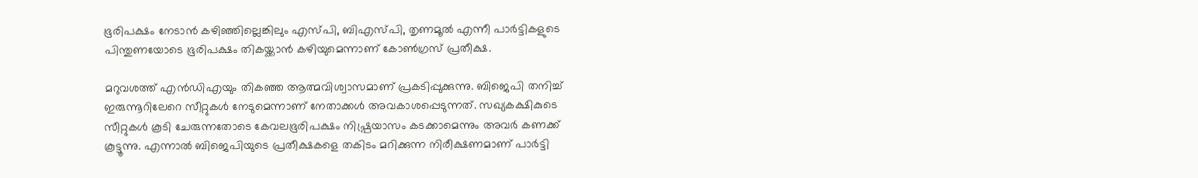ഭൂരിപക്ഷം നേടാന്‍ കഴിഞ്ഞില്ലെങ്കിലും എസ്പി, ബിഎസ്പി, തൃണമൂല്‍ എന്നീ പാര്‍ട്ടികളുടെ പിന്തുണയോടെ ഭൂരിപക്ഷം തികയ്ക്കാന്‍ കഴിയുമെന്നാണ് കോണ്‍ഗ്രസ് പ്രതീക്ഷ.

മറുവശത്ത് എന്‍ഡിഎയും തികഞ്ഞ ആത്മവിശ്വാസമാണ് പ്രകടിപ്പുക്കുന്നു. ബിജെപി തനിച്ച് ഇരുന്നൂറിലേറെ സീറ്റുകള്‍ നേടുമെന്നാണ് നേതാക്കള്‍ അവകാശപ്പെടുന്നത്. സഖ്യകക്ഷികുടെ സീറ്റുകള്‍ കൂടി ചേരുന്നതോടെ കേവലഭൂരിപക്ഷം നിഷ്പ്രയാസം കടക്കാമെന്നും അവര്‍ കണക്ക് കൂട്ടൂന്നു. എന്നാല്‍ ബിജെപിയുടെ പ്രതീക്ഷകളെ തകിടം മറിക്കുന്ന നിരീക്ഷണമാണ് പാര്‍ട്ടി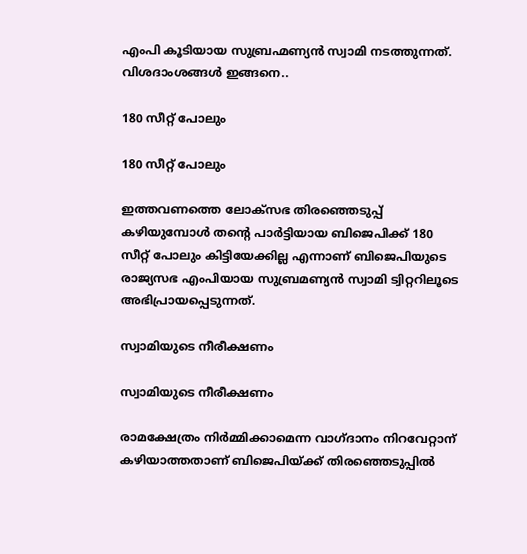എംപി കൂടിയായ സുബ്രഹ്മണ്യന്‍ സ്വാമി നടത്തുന്നത്. വിശദാംശങ്ങള്‍ ഇങ്ങനെ..

180 സീറ്റ് പോലും

180 സീറ്റ് പോലും

ഇത്തവണത്തെ ലോക്‌സഭ തിരഞ്ഞെടുപ്പ് കഴിയുമ്പോള്‍ തന്‍റെ പാര്‍ട്ടിയായ ബിജെപിക്ക് 180 സീറ്റ് പോലും കിട്ടിയേക്കില്ല എന്നാണ് ബിജെപിയുടെ രാജ്യസഭ എംപിയായ സുബ്രമണ്യന്‍ സ്വാമി ട്വിറ്ററിലൂടെ അഭിപ്രായപ്പെടുന്നത്.

സ്വാമിയുടെ നീരീക്ഷണം

സ്വാമിയുടെ നീരീക്ഷണം

രാമക്ഷേത്രം നിര്‍മ്മിക്കാമെന്ന വാഗ്ദാനം നിറവേറ്റാന് കഴിയാത്തതാണ് ബിജെപിയ്ക്ക് തിരഞ്ഞെടുപ്പില്‍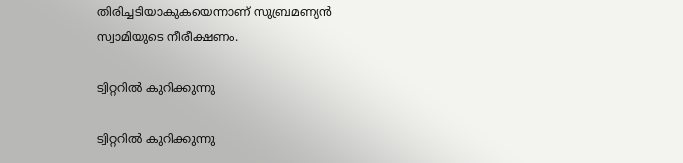തിരിച്ചടിയാകുകയെന്നാണ് സുബ്രമണ്യന്‍ സ്വാമിയുടെ നീരീക്ഷണം.

ട്വിറ്ററില്‍ കുറിക്കുന്നു

ട്വിറ്ററില്‍ കുറിക്കുന്നു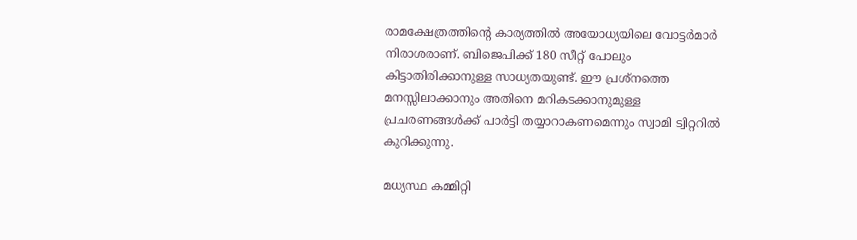രാമക്ഷേത്രത്തിന്റെ കാര്യത്തില്‍ അയോധ്യയിലെ വോട്ടര്‍മാര്‍ നിരാശരാണ്. ബിജെപിക്ക് 180 സീറ്റ് പോലും കിട്ടാതിരിക്കാനുള്ള സാധ്യതയുണ്ട്. ഈ പ്രശ്‌നത്തെ മനസ്സിലാക്കാനും അതിനെ മറികടക്കാനുമുള്ള പ്രചരണങ്ങള്‍ക്ക് പാര്‍ട്ടി തയ്യാറാകണമെന്നും സ്വാമി ട്വിറ്ററില്‍ കുറിക്കുന്നു.

മധ്യസ്ഥ കമ്മിറ്റി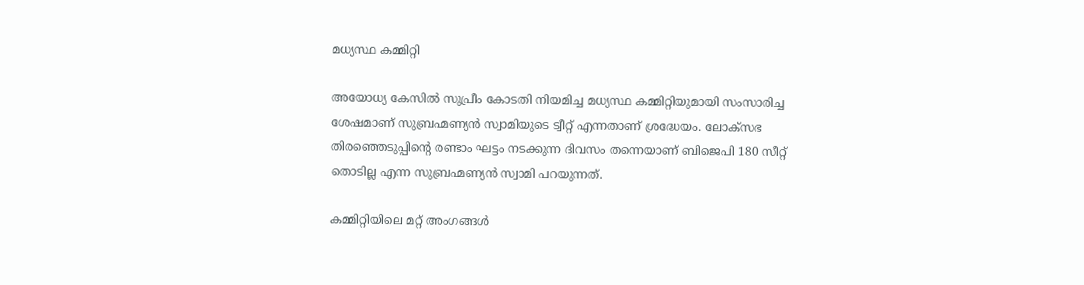മധ്യസ്ഥ കമ്മിറ്റി

അയോധ്യ കേസില്‍ സുപ്രീം കോടതി നിയമിച്ച മധ്യസ്ഥ കമ്മിറ്റിയുമായി സംസാരിച്ച ശേഷമാണ് സുബ്രഹ്മണ്യന്‍ സ്വാമിയുടെ ട്വീറ്റ് എന്നതാണ് ശ്രദ്ധേയം. ലോക്‌സഭ തിരഞ്ഞെടുപ്പിന്റെ രണ്ടാം ഘട്ടം നടക്കുന്ന ദിവസം തന്നെയാണ് ബിജെപി 180 സീറ്റ് തൊടില്ല എന്ന സുബ്രഹ്മണ്യന്‍ സ്വാമി പറയുന്നത്.

കമ്മിറ്റിയിലെ മറ്റ് അംഗങ്ങള്‍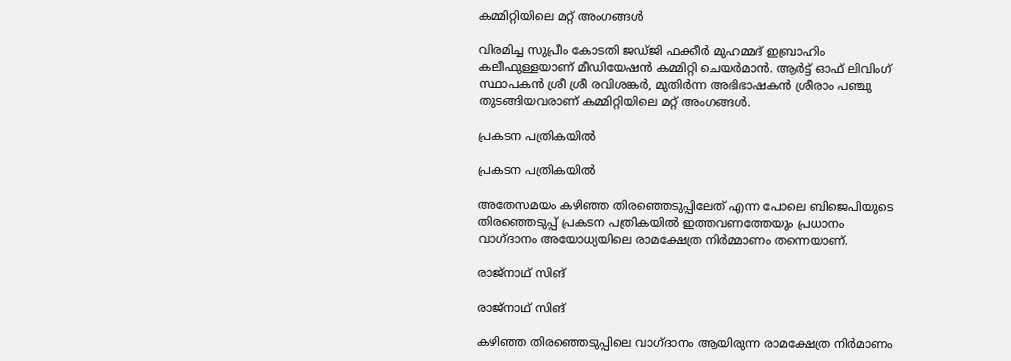കമ്മിറ്റിയിലെ മറ്റ് അംഗങ്ങള്‍

വിരമിച്ച സുപ്രീം കോടതി ജഡ്ജി ഫക്കീര്‍ മുഹമ്മദ് ഇബ്രാഹിം കലീഫുള്ളയാണ് മീഡിയേഷന്‍ കമ്മിറ്റി ചെയര്‍മാന്‍. ആര്‍ട്ട് ഓഫ് ലിവിംഗ് സ്ഥാപകന്‍ ശ്രീ ശ്രീ രവിശങ്കര്‍, മുതിര്‍ന്ന അഭിഭാഷകന്‍ ശ്രീരാം പഞ്ചു തുടങ്ങിയവരാണ് കമ്മിറ്റിയിലെ മറ്റ് അംഗങ്ങള്‍.

പ്രകടന പത്രികയില്‍

പ്രകടന പത്രികയില്‍

അതേസമയം കഴിഞ്ഞ തിരഞ്ഞെടുപ്പിലേത് എന്ന പോലെ ബിജെപിയുടെ തിരഞ്ഞെടുപ്പ് പ്രകടന പത്രികയില്‍ ഇത്തവണത്തേയും പ്രധാനം വാഗ്ദാനം അയോധ്യയിലെ രാമക്ഷേത്ര നിര്‍മ്മാണം തന്നെയാണ്.

രാജ്‌നാഥ് സിങ്

രാജ്‌നാഥ് സിങ്

കഴിഞ്ഞ തിരഞ്ഞെടുപ്പിലെ വാഗ്ദാനം ആയിരുന്ന രാമക്ഷേത്ര നിര്‍മാണം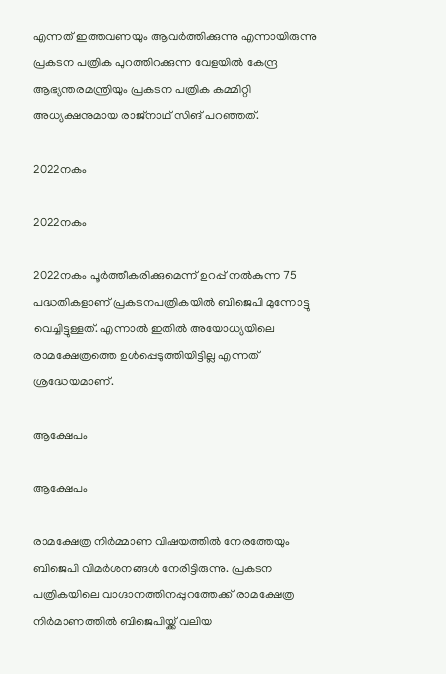എന്നത് ഇത്തവണയും ആവര്‍ത്തിക്കുന്നു എന്നായിരുന്നു പ്രകടന പത്രിക പുറത്തിറക്കുന്ന വേളയില്‍ കേന്ദ്ര ആഭ്യന്തരമന്ത്രിയും പ്രകടന പത്രിക കമ്മിറ്റി അധ്യക്ഷനുമായ രാജ്‌നാഥ് സിങ് പറഞ്ഞത്.

2022നകം

2022നകം

2022നകം പൂര്‍ത്തീകരിക്കുമെന്ന് ഉറപ്പ് നല്‍കുന്ന 75 പദ്ധതികളാണ് പ്രകടനപത്രികയില്‍ ബിജെപി മുന്നോട്ടു വെച്ചിട്ടുള്ളത്. എന്നാല്‍ ഇതില്‍ അയോധ്യയിലെ രാമക്ഷേത്രത്തെ ഉള്‍പ്പെടുത്തിയിട്ടില്ല എന്നത് ശ്രദ്ധേയമാണ്.

ആക്ഷേപം

ആക്ഷേപം

രാമക്ഷേത്ര നിര്‍മ്മാണ വിഷയത്തില്‍ നേരത്തേയും ബിജെപി വിമര്‍ശനങ്ങള്‍ നേരിട്ടിരുന്നു. പ്രകടന പത്രികയിലെ വാഗ്ദാനത്തിനപ്പുറത്തേക്ക് രാമക്ഷേത്ര നിര്‍മാണത്തില്‍ ബിജെപിയ്ക്ക് വലിയ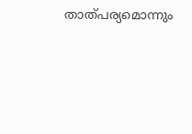താത്പര്യമൊന്നും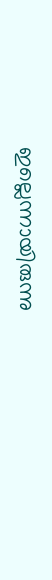ഇല്ലെന്നായിരുന്നു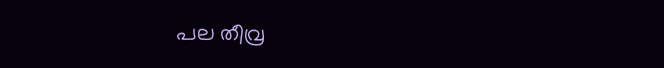പല തീവ്ര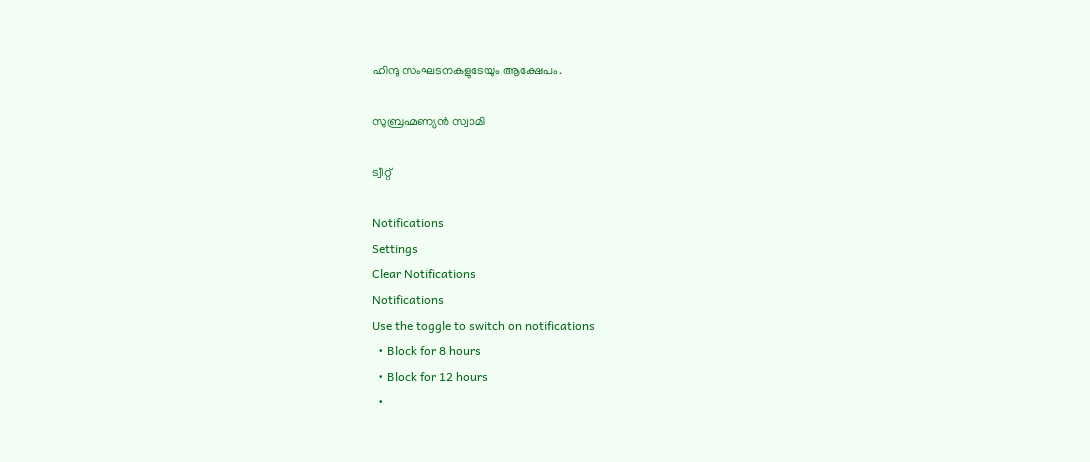ഹിന്ദു സംഘടനകളുടേയും ആക്ഷേപം.

സുബ്രഹ്മണ്യന്‍ സ്വാമി

ട്വീറ്റ്

Notifications
Settings
Clear Notifications
Notifications
Use the toggle to switch on notifications
  • Block for 8 hours
  • Block for 12 hours
  •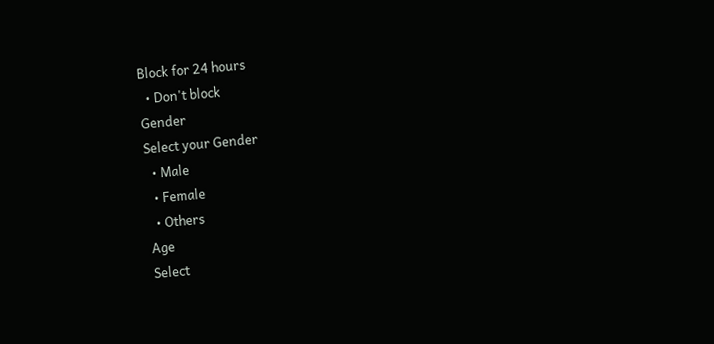Block for 24 hours
  • Don't block
Gender
Select your Gender
  • Male
  • Female
  • Others
Age
Select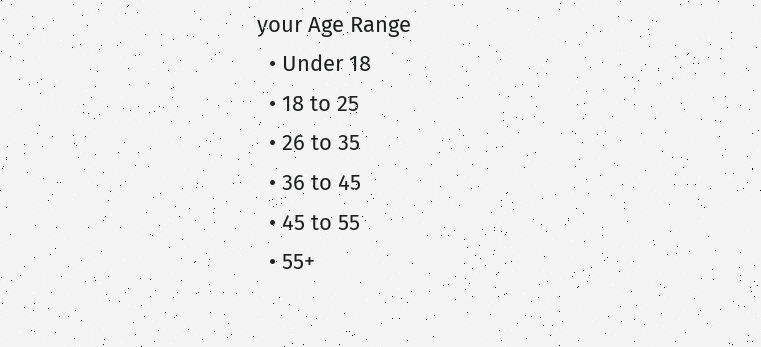your Age Range
  • Under 18
  • 18 to 25
  • 26 to 35
  • 36 to 45
  • 45 to 55
  • 55+